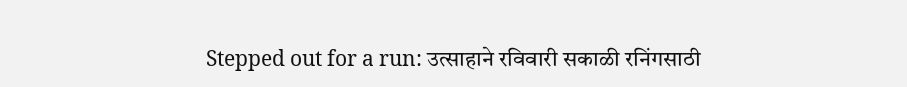Stepped out for a run: उत्साहाने रविवारी सकाळी रनिंगसाठी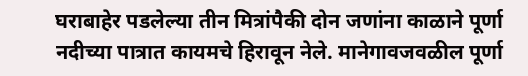घराबाहेर पडलेल्या तीन मित्रांपैकी दोन जणांना काळाने पूर्णा नदीच्या पात्रात कायमचे हिरावून नेले. मानेगावजवळील पूर्णा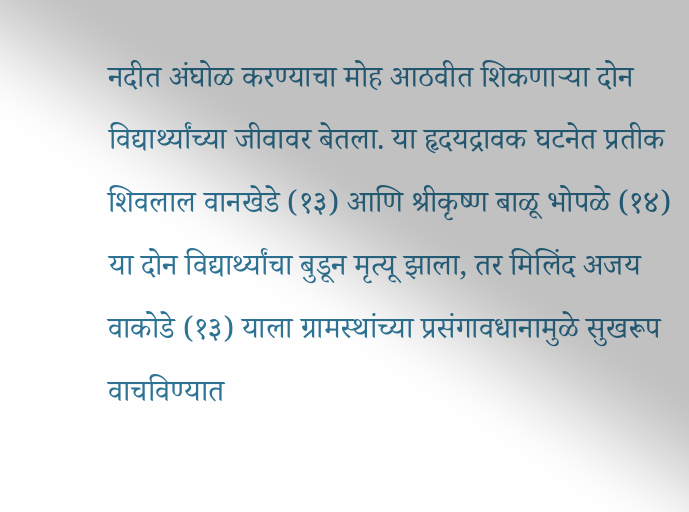नदीत अंघोळ करण्याचा मोह आठवीत शिकणाऱ्या दोन विद्यार्थ्यांच्या जीवावर बेतला. या हृदयद्रावक घटनेत प्रतीक शिवलाल वानखेडे (१३) आणि श्रीकृष्ण बाळू भोपळे (१४) या दोन विद्यार्थ्यांचा बुडून मृत्यू झाला, तर मिलिंद अजय वाकोडे (१३) याला ग्रामस्थांच्या प्रसंगावधानामुळे सुखरूप वाचविण्यात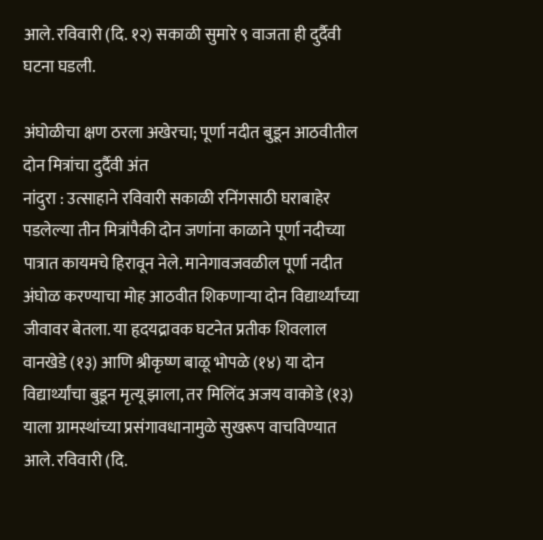आले. रविवारी (दि. १२) सकाळी सुमारे ९ वाजता ही दुर्दैवी घटना घडली.

अंघोळीचा क्षण ठरला अखेरचा; पूर्णा नदीत बुडून आठवीतील दोन मित्रांचा दुर्दैवी अंत
नांदुरा : उत्साहाने रविवारी सकाळी रनिंगसाठी घराबाहेर पडलेल्या तीन मित्रांपैकी दोन जणांना काळाने पूर्णा नदीच्या पात्रात कायमचे हिरावून नेले. मानेगावजवळील पूर्णा नदीत अंघोळ करण्याचा मोह आठवीत शिकणाऱ्या दोन विद्यार्थ्यांच्या जीवावर बेतला. या हृदयद्रावक घटनेत प्रतीक शिवलाल वानखेडे (१३) आणि श्रीकृष्ण बाळू भोपळे (१४) या दोन विद्यार्थ्यांचा बुडून मृत्यू झाला, तर मिलिंद अजय वाकोडे (१३) याला ग्रामस्थांच्या प्रसंगावधानामुळे सुखरूप वाचविण्यात आले. रविवारी (दि.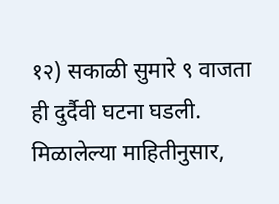१२) सकाळी सुमारे ९ वाजता ही दुर्दैवी घटना घडली.
मिळालेल्या माहितीनुसार,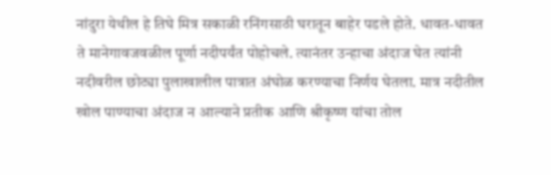नांदुरा येथील हे तिघे मित्र सकाळी रनिंगसाठी घरातून बाहेर पडले होते. धावत-धावत ते मानेगावजवळील पूर्णा नदीपर्यंत पोहोचले. त्यानंतर उन्हाचा अंदाज घेत त्यांनी नदीवरील छोट्या पुलाखालील पात्रात अंघोळ करण्याचा निर्णय घेतला. मात्र नदीतील खोल पाण्याचा अंदाज न आल्याने प्रतीक आणि श्रीकृष्ण यांचा तोल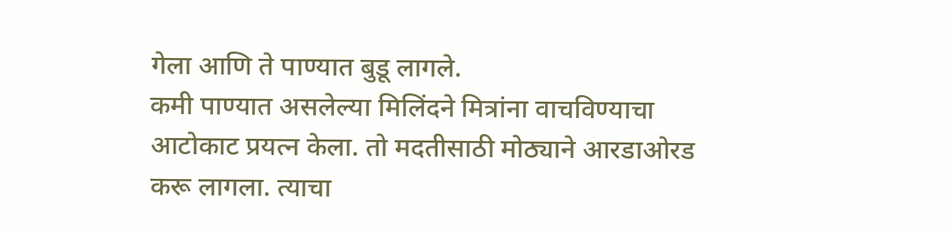गेला आणि ते पाण्यात बुडू लागले.
कमी पाण्यात असलेल्या मिलिंदने मित्रांना वाचविण्याचा आटोकाट प्रयत्न केला. तो मदतीसाठी मोठ्याने आरडाओरड करू लागला. त्याचा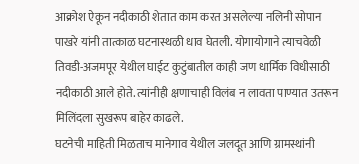आक्रोश ऐकून नदीकाठी शेतात काम करत असलेल्या नलिनी सोपान पाखरे यांनी तात्काळ घटनास्थळी धाव घेतली. योगायोगाने त्याचवेळी तिवडी-अजमपूर येथील घाईट कुटुंबातील काही जण धार्मिक विधीसाठी नदीकाठी आले होते. त्यांनीही क्षणाचाही विलंब न लावता पाण्यात उतरून मिलिंदला सुखरूप बाहेर काढले.
घटनेची माहिती मिळताच मानेगाव येथील जलदूत आणि ग्रामस्थांनी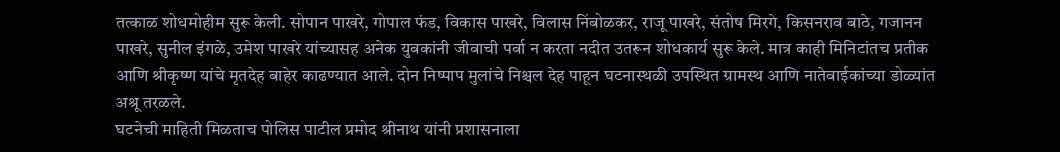तत्काळ शोधमोहीम सुरू केली. सोपान पाखरे, गोपाल फंड, विकास पाखरे, विलास निंबोळकर, राजू पाखरे, संतोष मिरगे, किसनराव बाठे, गजानन पाखरे, सुनील इंगळे, उमेश पाखरे यांच्यासह अनेक युवकांनी जीवाची पर्वा न करता नदीत उतरून शोधकार्य सुरू केले. मात्र काही मिनिटांतच प्रतीक आणि श्रीकृष्ण यांचे मृतदेह बाहेर काढण्यात आले. दोन निष्पाप मुलांचे निश्चल देह पाहून घटनास्थळी उपस्थित ग्रामस्थ आणि नातेवाईकांच्या डोळ्यांत अश्रू तरळले.
घटनेची माहिती मिळताच पोलिस पाटील प्रमोद श्रीनाथ यांनी प्रशासनाला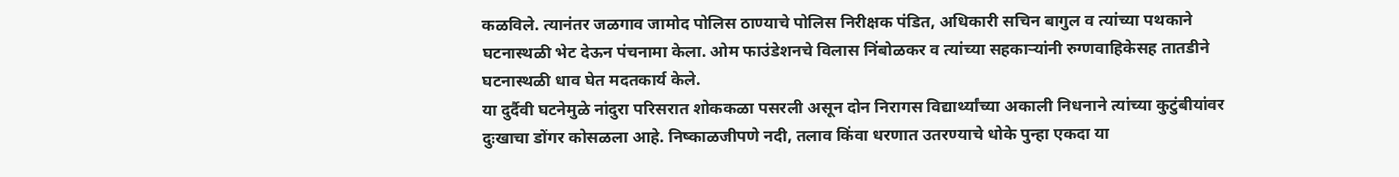कळविले. त्यानंतर जळगाव जामोद पोलिस ठाण्याचे पोलिस निरीक्षक पंडित, अधिकारी सचिन बागुल व त्यांच्या पथकाने घटनास्थळी भेट देऊन पंचनामा केला. ओम फाउंडेशनचे विलास निंबोळकर व त्यांच्या सहकाऱ्यांनी रुग्णवाहिकेसह तातडीने घटनास्थळी धाव घेत मदतकार्य केले.
या दुर्दैवी घटनेमुळे नांदुरा परिसरात शोककळा पसरली असून दोन निरागस विद्यार्थ्यांच्या अकाली निधनाने त्यांच्या कुटुंबीयांवर दुःखाचा डोंगर कोसळला आहे. निष्काळजीपणे नदी, तलाव किंवा धरणात उतरण्याचे धोके पुन्हा एकदा या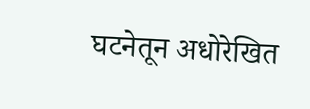घटनेतून अधोरेखित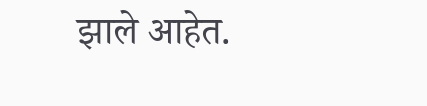झाले आहेत.